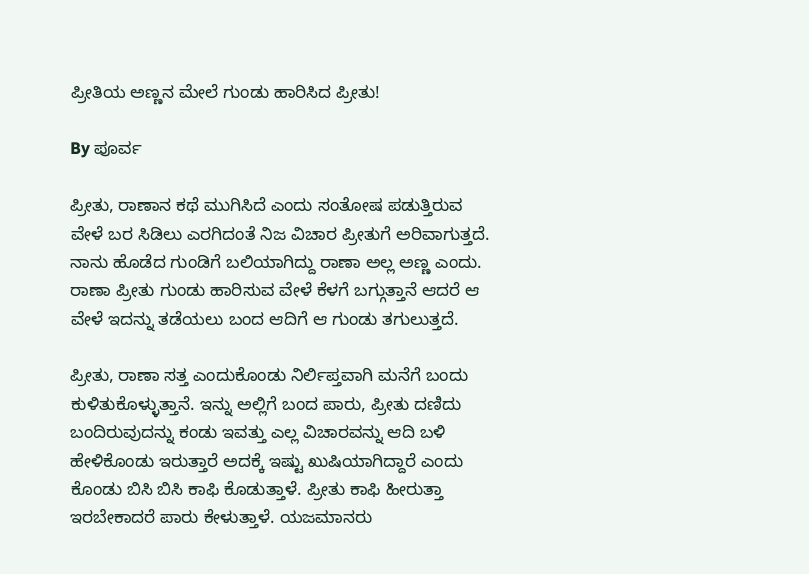ಪ್ರೀತಿಯ ಅಣ್ಣನ ಮೇಲೆ ಗುಂಡು ಹಾರಿಸಿದ ಪ್ರೀತು!

By ಪೂರ್ವ

ಪ್ರೀತು, ರಾಣಾನ ಕಥೆ ಮುಗಿಸಿದೆ ಎಂದು ಸಂತೋಷ ಪಡುತ್ತಿರುವ ವೇಳೆ ಬರ ಸಿಡಿಲು ಎರಗಿದಂತೆ ನಿಜ ವಿಚಾರ ಪ್ರೀತುಗೆ ಅರಿವಾಗುತ್ತದೆ. ನಾನು ಹೊಡೆದ ಗುಂಡಿಗೆ ಬಲಿಯಾಗಿದ್ದು ರಾಣಾ ಅಲ್ಲ ಅಣ್ಣ ಎಂದು. ರಾಣಾ ಪ್ರೀತು ಗುಂಡು ಹಾರಿಸುವ ವೇಳೆ ಕೆಳಗೆ ಬಗ್ಗುತ್ತಾನೆ ಆದರೆ ಆ ವೇಳೆ ಇದನ್ನು ತಡೆಯಲು ಬಂದ ಆದಿಗೆ ಆ ಗುಂಡು ತಗುಲುತ್ತದೆ.

ಪ್ರೀತು, ರಾಣಾ ಸತ್ತ ಎಂದುಕೊಂಡು ನಿರ್ಲಿಪ್ತವಾಗಿ ಮನೆಗೆ ಬಂದು ಕುಳಿತುಕೊಳ್ಳುತ್ತಾನೆ. ಇನ್ನು ಅಲ್ಲಿಗೆ ಬಂದ ಪಾರು, ಪ್ರೀತು ದಣಿದು ಬಂದಿರುವುದನ್ನು ಕಂಡು ಇವತ್ತು ಎಲ್ಲ ವಿಚಾರವನ್ನು ಆದಿ ಬಳಿ ಹೇಳಿಕೊಂಡು ಇರುತ್ತಾರೆ ಅದಕ್ಕೆ ಇಷ್ಟು ಖುಷಿಯಾಗಿದ್ದಾರೆ ಎಂದು ಕೊಂಡು ಬಿಸಿ ಬಿಸಿ ಕಾಫಿ ಕೊಡುತ್ತಾಳೆ. ಪ್ರೀತು ಕಾಫಿ ಹೀರುತ್ತಾ ಇರಬೇಕಾದರೆ ಪಾರು ಕೇಳುತ್ತಾಳೆ. ಯಜಮಾನರು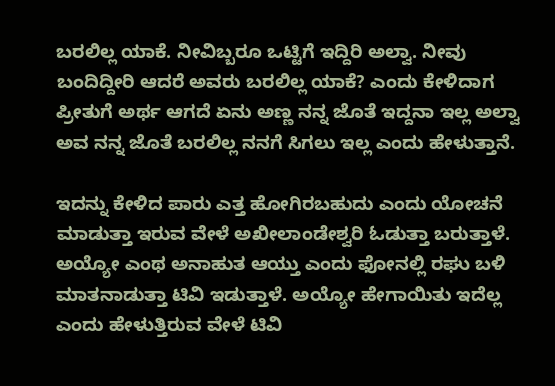ಬರಲಿಲ್ಲ ಯಾಕೆ. ನೀವಿಬ್ಬರೂ ಒಟ್ಟಿಗೆ ಇದ್ದಿರಿ ಅಲ್ವಾ. ನೀವು ಬಂದಿದ್ದೀರಿ ಆದರೆ ಅವರು ಬರಲಿಲ್ಲ ಯಾಕೆ? ಎಂದು ಕೇಳಿದಾಗ ಪ್ರೀತುಗೆ ಅರ್ಥ ಆಗದೆ ಏನು ಅಣ್ಣ ನನ್ನ ಜೊತೆ ಇದ್ದನಾ ಇಲ್ಲ ಅಲ್ವಾ ಅವ ನನ್ನ ಜೊತೆ ಬರಲಿಲ್ಲ ನನಗೆ ಸಿಗಲು ಇಲ್ಲ ಎಂದು ಹೇಳುತ್ತಾನೆ.

ಇದನ್ನು ಕೇಳಿದ ಪಾರು ಎತ್ತ ಹೋಗಿರಬಹುದು ಎಂದು ಯೋಚನೆ ಮಾಡುತ್ತಾ ಇರುವ ವೇಳೆ ಅಖೀಲಾಂಡೇಶ್ವರಿ ಓಡುತ್ತಾ ಬರುತ್ತಾಳೆ. ಅಯ್ಯೋ ಎಂಥ ಅನಾಹುತ ಆಯ್ತು ಎಂದು ಫೋನಲ್ಲಿ ರಘು ಬಳಿ ಮಾತನಾಡುತ್ತಾ ಟಿವಿ ಇಡುತ್ತಾಳೆ. ಅಯ್ಯೋ ಹೇಗಾಯಿತು ಇದೆಲ್ಲ ಎಂದು ಹೇಳುತ್ತಿರುವ ವೇಳೆ ಟಿವಿ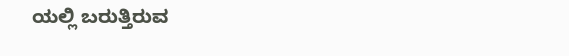ಯಲ್ಲಿ ಬರುತ್ತಿರುವ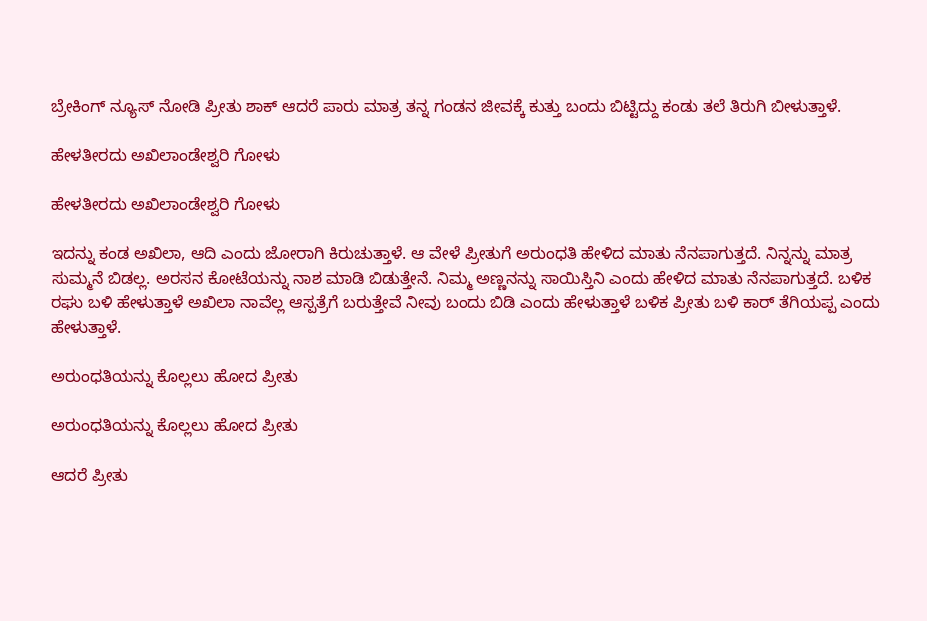ಬ್ರೇಕಿಂಗ್ ನ್ಯೂಸ್ ನೋಡಿ ಪ್ರೀತು ಶಾಕ್ ಆದರೆ ಪಾರು ಮಾತ್ರ ತನ್ನ ಗಂಡನ ಜೀವಕ್ಕೆ ಕುತ್ತು ಬಂದು ಬಿಟ್ಟಿದ್ದು ಕಂಡು ತಲೆ ತಿರುಗಿ ಬೀಳುತ್ತಾಳೆ.

ಹೇಳತೀರದು ಅಖಿಲಾಂಡೇಶ್ವರಿ ಗೋಳು

ಹೇಳತೀರದು ಅಖಿಲಾಂಡೇಶ್ವರಿ ಗೋಳು

ಇದನ್ನು ಕಂಡ ಅಖಿಲಾ, ಆದಿ ಎಂದು ಜೋರಾಗಿ ಕಿರುಚುತ್ತಾಳೆ. ಆ ವೇಳೆ ಪ್ರೀತುಗೆ ಅರುಂಧತಿ ಹೇಳಿದ ಮಾತು ನೆನಪಾಗುತ್ತದೆ. ನಿನ್ನನ್ನು ಮಾತ್ರ ಸುಮ್ಮನೆ ಬಿಡಲ್ಲ. ಅರಸನ ಕೋಟೆಯನ್ನು ನಾಶ ಮಾಡಿ ಬಿಡುತ್ತೇನೆ. ನಿಮ್ಮ ಅಣ್ಣನನ್ನು ಸಾಯಿಸ್ತಿನಿ ಎಂದು ಹೇಳಿದ ಮಾತು ನೆನಪಾಗುತ್ತದೆ. ಬಳಿಕ ರಘು ಬಳಿ ಹೇಳುತ್ತಾಳೆ ಅಖಿಲಾ ನಾವೆಲ್ಲ ಆಸ್ಪತ್ರೆಗೆ ಬರುತ್ತೇವೆ ನೀವು ಬಂದು ಬಿಡಿ ಎಂದು ಹೇಳುತ್ತಾಳೆ ಬಳಿಕ ಪ್ರೀತು ಬಳಿ ಕಾರ್ ತೆಗಿಯಪ್ಪ ಎಂದು ಹೇಳುತ್ತಾಳೆ.

ಅರುಂಧತಿಯನ್ನು ಕೊಲ್ಲಲು ಹೋದ ಪ್ರೀತು

ಅರುಂಧತಿಯನ್ನು ಕೊಲ್ಲಲು ಹೋದ ಪ್ರೀತು

ಆದರೆ ಪ್ರೀತು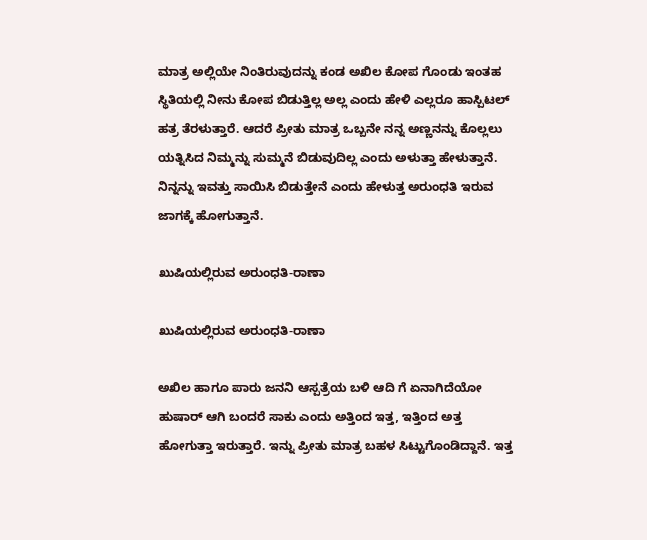ಮಾತ್ರ ಅಲ್ಲಿಯೇ ನಿಂತಿರುವುದನ್ನು ಕಂಡ ಅಖಿಲ ಕೋಪ ಗೊಂಡು ಇಂತಹ ಸ್ಥಿತಿಯಲ್ಲಿ ನೀನು ಕೋಪ ಬಿಡುತ್ತಿಲ್ಲ ಅಲ್ಲ ಎಂದು ಹೇಳಿ ಎಲ್ಲರೂ ಹಾಸ್ಪಿಟಲ್ ಹತ್ರ ತೆರಳುತ್ತಾರೆ. ಆದರೆ ಪ್ರೀತು ಮಾತ್ರ ಒಬ್ಬನೇ ನನ್ನ ಅಣ್ಣನನ್ನು ಕೊಲ್ಲಲು ಯತ್ನಿಸಿದ ನಿಮ್ಮನ್ನು ಸುಮ್ಮನೆ ಬಿಡುವುದಿಲ್ಲ ಎಂದು ಅಳುತ್ತಾ ಹೇಳುತ್ತಾನೆ. ನಿನ್ನನ್ನು ಇವತ್ತು ಸಾಯಿಸಿ ಬಿಡುತ್ತೇನೆ ಎಂದು ಹೇಳುತ್ತ ಅರುಂಧತಿ ಇರುವ ಜಾಗಕ್ಕೆ ಹೋಗುತ್ತಾನೆ.

ಖುಷಿಯಲ್ಲಿರುವ ಅರುಂಧತಿ-ರಾಣಾ

ಖುಷಿಯಲ್ಲಿರುವ ಅರುಂಧತಿ-ರಾಣಾ

ಅಖಿಲ ಹಾಗೂ ಪಾರು ಜನನಿ ಆಸ್ಪತ್ರೆಯ ಬಳಿ ಆದಿ ಗೆ ಏನಾಗಿದೆಯೋ ಹುಷಾರ್ ಆಗಿ ಬಂದರೆ ಸಾಕು ಎಂದು ಅತ್ತಿಂದ ಇತ್ತ, ಇತ್ತಿಂದ ಅತ್ತ ಹೋಗುತ್ತಾ ಇರುತ್ತಾರೆ. ಇನ್ನು ಪ್ರೀತು ಮಾತ್ರ ಬಹಳ ಸಿಟ್ಟುಗೊಂಡಿದ್ದಾನೆ. ಇತ್ತ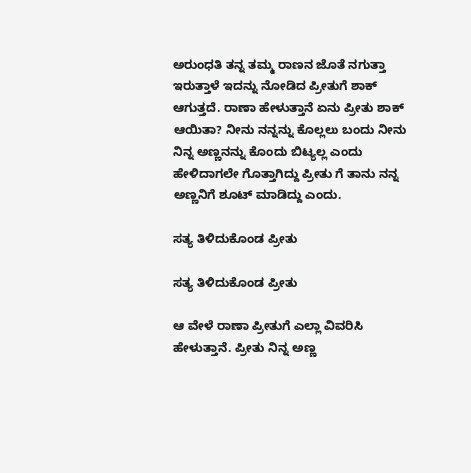ಅರುಂಧತಿ ತನ್ನ ತಮ್ಮ ರಾಣನ ಜೊತೆ ನಗುತ್ತಾ ಇರುತ್ತಾಳೆ ಇದನ್ನು ನೋಡಿದ ಪ್ರೀತುಗೆ ಶಾಕ್ ಆಗುತ್ತದೆ. ರಾಣಾ ಹೇಳುತ್ತಾನೆ ಏನು ಪ್ರೀತು ಶಾಕ್ ಆಯಿತಾ? ನೀನು ನನ್ನನ್ನು ಕೊಲ್ಲಲು ಬಂದು ನೀನು ನಿನ್ನ ಅಣ್ಣನನ್ನು ಕೊಂದು ಬಿಟ್ಯಲ್ಲ ಎಂದು ಹೇಳಿದಾಗಲೇ ಗೊತ್ತಾಗಿದ್ದು ಪ್ರೀತು ಗೆ ತಾನು ನನ್ನ ಅಣ್ಣನಿಗೆ ಶೂಟ್ ಮಾಡಿದ್ದು ಎಂದು.

ಸತ್ಯ ತಿಳಿದುಕೊಂಡ ಪ್ರೀತು

ಸತ್ಯ ತಿಳಿದುಕೊಂಡ ಪ್ರೀತು

ಆ ವೇಳೆ ರಾಣಾ ಪ್ರೀತುಗೆ ಎಲ್ಲಾ ವಿವರಿಸಿ ಹೇಳುತ್ತಾನೆ. ಪ್ರೀತು ನಿನ್ನ ಅಣ್ಣ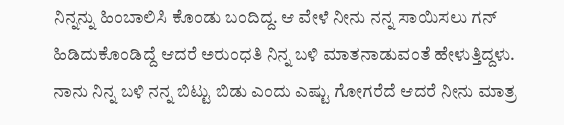ನಿನ್ನನ್ನು ಹಿಂಬಾಲಿಸಿ ಕೊಂಡು ಬಂದಿದ್ದ. ಆ ವೇಳೆ ನೀನು ನನ್ನ ಸಾಯಿಸಲು ಗನ್ ಹಿಡಿದುಕೊಂಡಿದ್ದೆ ಆದರೆ ಅರುಂಧತಿ ನಿನ್ನ ಬಳಿ ಮಾತನಾಡುವಂತೆ ಹೇಳುತ್ತಿದ್ದಳು. ನಾನು ನಿನ್ನ ಬಳಿ ನನ್ನ ಬಿಟ್ಟು ಬಿಡು ಎಂದು ಎಷ್ಟು ಗೋಗರೆದೆ ಆದರೆ ನೀನು ಮಾತ್ರ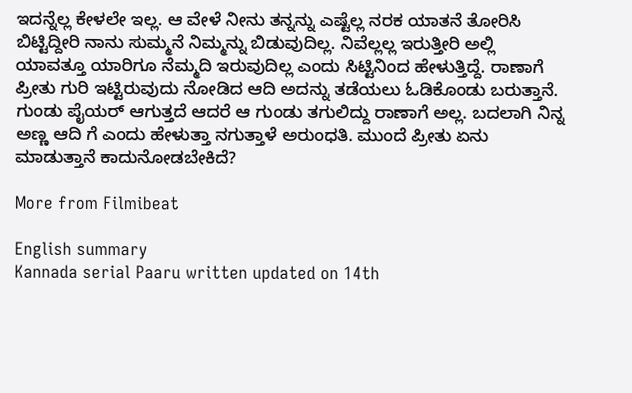ಇದನ್ನೆಲ್ಲ ಕೇಳಲೇ ಇಲ್ಲ. ಆ ವೇಳೆ ನೀನು ತನ್ನನ್ನು ಎಷ್ಟೆಲ್ಲ ನರಕ ಯಾತನೆ ತೋರಿಸಿ ಬಿಟ್ಟಿದ್ದೀರಿ ನಾನು ಸುಮ್ಮನೆ ನಿಮ್ಮನ್ನು ಬಿಡುವುದಿಲ್ಲ. ನಿವೆಲ್ಲಲ್ಲ ಇರುತ್ತೀರಿ ಅಲ್ಲಿ ಯಾವತ್ತೂ ಯಾರಿಗೂ ನೆಮ್ಮದಿ ಇರುವುದಿಲ್ಲ ಎಂದು ಸಿಟ್ಟಿನಿಂದ ಹೇಳುತ್ತಿದ್ದೆ. ರಾಣಾಗೆ ಪ್ರೀತು ಗುರಿ ಇಟ್ಟಿರುವುದು ನೋಡಿದ ಆದಿ ಅದನ್ನು ತಡೆಯಲು ಓಡಿಕೊಂಡು ಬರುತ್ತಾನೆ. ಗುಂಡು ಪೈಯರ್ ಆಗುತ್ತದೆ ಆದರೆ ಆ ಗುಂಡು ತಗುಲಿದ್ದು ರಾಣಾಗೆ ಅಲ್ಲ. ಬದಲಾಗಿ ನಿನ್ನ ಅಣ್ಣ ಆದಿ ಗೆ ಎಂದು ಹೇಳುತ್ತಾ ನಗುತ್ತಾಳೆ ಅರುಂಧತಿ. ಮುಂದೆ ಪ್ರೀತು ಏನು ಮಾಡುತ್ತಾನೆ ಕಾದುನೋಡಬೇಕಿದೆ?

More from Filmibeat

English summary
Kannada serial Paaru written updated on 14th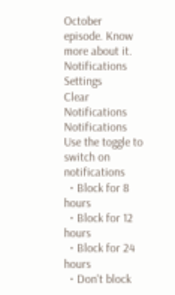October episode. Know more about it.
Notifications
Settings
Clear Notifications
Notifications
Use the toggle to switch on notifications
  • Block for 8 hours
  • Block for 12 hours
  • Block for 24 hours
  • Don't block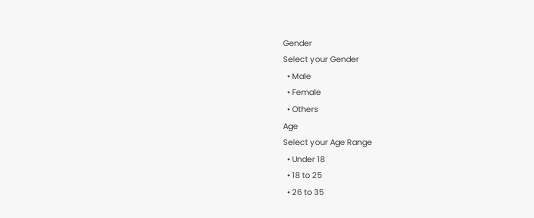Gender
Select your Gender
  • Male
  • Female
  • Others
Age
Select your Age Range
  • Under 18
  • 18 to 25
  • 26 to 35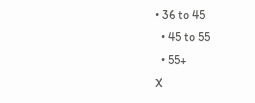• 36 to 45
  • 45 to 55
  • 55+
X